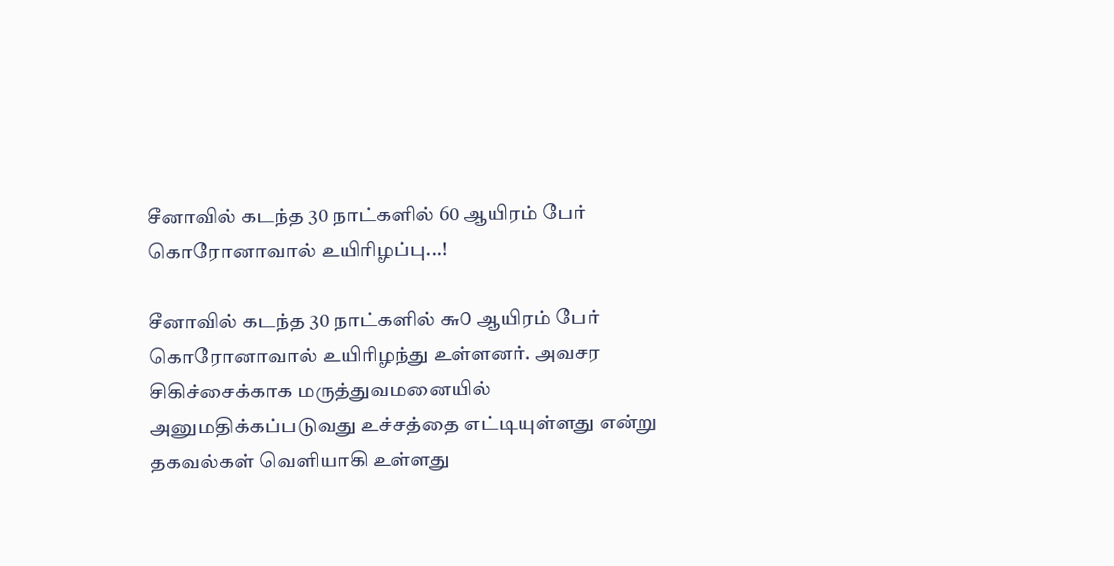சீனாவில் கடந்த 30 நாட்களில் 60 ஆயிரம் பேர் கொரோனாவால் உயிரிழப்பு...!

சீனாவில் கடந்த 30 நாட்களில் ௬௦ ஆயிரம் பேர் கொரோனாவால் உயிரிழந்து உள்ளனர். அவசர சிகிச்சைக்காக மருத்துவமனையில் அனுமதிக்கப்படுவது உச்சத்தை எட்டியுள்ளது என்று தகவல்கள் வெளியாகி உள்ளது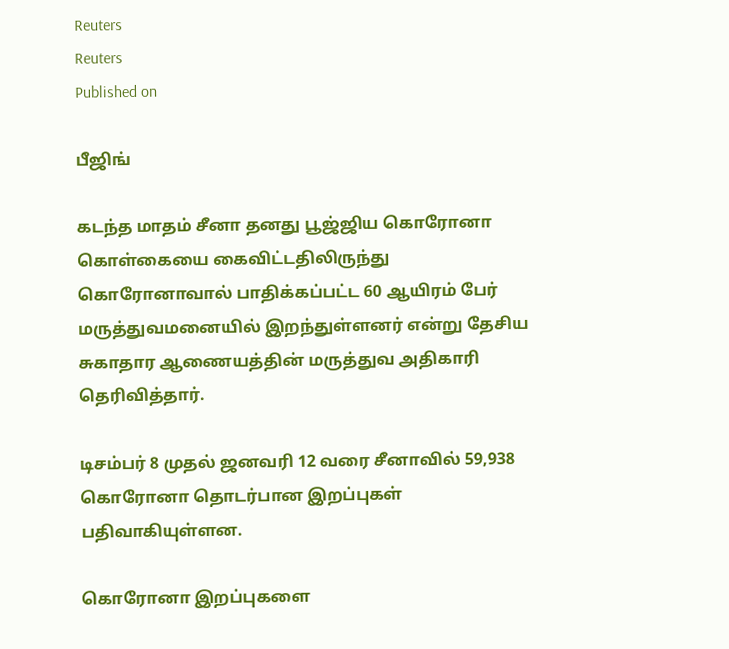Reuters
Reuters
Published on

பீஜிங்

கடந்த மாதம் சீனா தனது பூஜ்ஜிய கொரோனா கொள்கையை கைவிட்டதிலிருந்து கொரோனாவால் பாதிக்கப்பட்ட 60 ஆயிரம் பேர் மருத்துவமனையில் இறந்துள்ளனர் என்று தேசிய சுகாதார ஆணையத்தின் மருத்துவ அதிகாரி தெரிவித்தார்.

டிசம்பர் 8 முதல் ஜனவரி 12 வரை சீனாவில் 59,938 கொரோனா தொடர்பான இறப்புகள் பதிவாகியுள்ளன.

கொரோனா இறப்புகளை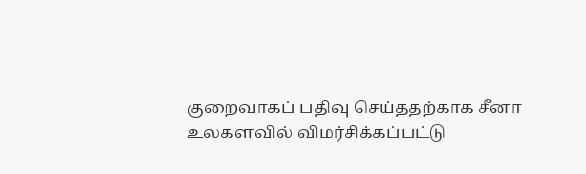குறைவாகப் பதிவு செய்ததற்காக சீனா உலகளவில் விமர்சிக்கப்பட்டு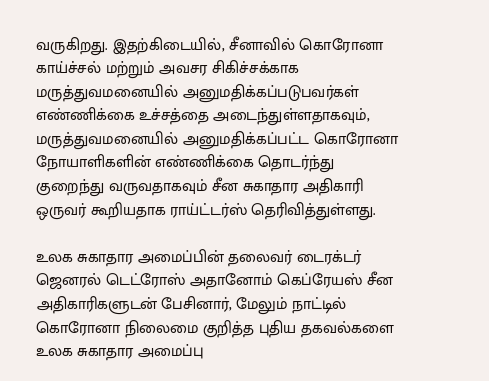வருகிறது. இதற்கிடையில், சீனாவில் கொரோனா காய்ச்சல் மற்றும் அவசர சிகிச்சக்காக மருத்துவமனையில் அனுமதிக்கப்படுபவர்கள் எண்ணிக்கை உச்சத்தை அடைந்துள்ளதாகவும், மருத்துவமனையில் அனுமதிக்கப்பட்ட கொரோனா நோயாளிகளின் எண்ணிக்கை தொடர்ந்து குறைந்து வருவதாகவும் சீன சுகாதார அதிகாரி ஒருவர் கூறியதாக ராய்ட்டர்ஸ் தெரிவித்துள்ளது.

உலக சுகாதார அமைப்பின் தலைவர் டைரக்டர் ஜெனரல் டெட்ரோஸ் அதானோம் கெப்ரேயஸ் சீன அதிகாரிகளுடன் பேசினார், மேலும் நாட்டில் கொரோனா நிலைமை குறித்த புதிய தகவல்களை உலக சுகாதார அமைப்பு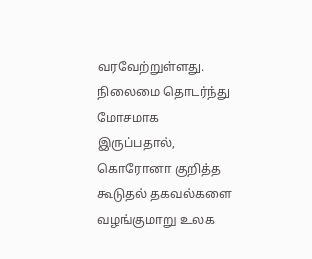வரவேற்றுள்ளது. நிலைமை தொடர்ந்து மோசமாக இருப்பதால், கொரோனா குறித்த கூடுதல் தகவல்களை வழங்குமாறு உலக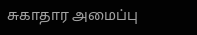சுகாதார அமைப்பு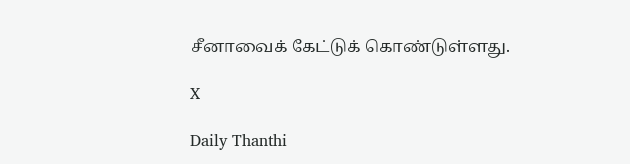சீனாவைக் கேட்டுக் கொண்டுள்ளது.

X

Daily Thanthi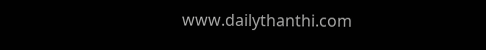www.dailythanthi.com